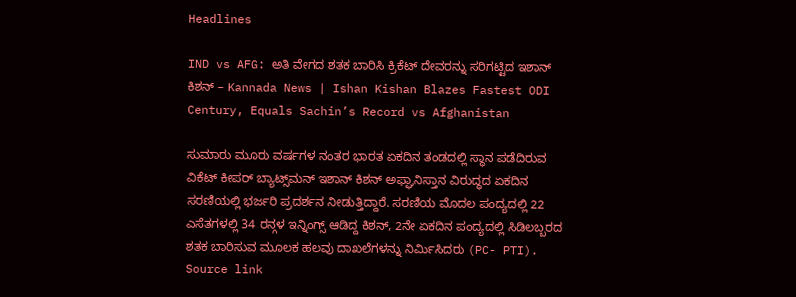Headlines

IND vs AFG: ಅತಿ ವೇಗದ ಶತಕ ಬಾರಿಸಿ ಕ್ರಿಕೆಟ್ ದೇವರನ್ನು ಸರಿಗಟ್ಟಿದ ಇಶಾನ್ ಕಿಶನ್ – Kannada News | Ishan Kishan Blazes Fastest ODI Century, Equals Sachin’s Record vs Afghanistan

ಸುಮಾರು ಮೂರು ವರ್ಷಗಳ ನಂತರ ಭಾರತ ಏಕದಿನ ತಂಡದಲ್ಲಿ ಸ್ಥಾನ ಪಡೆದಿರುವ ವಿಕೆಟ್ ಕೀಪರ್ ಬ್ಯಾಟ್ಸ್‌ಮನ್ ಇಶಾನ್ ಕಿಶನ್ ಅಫ್ಘಾನಿಸ್ತಾನ ವಿರುದ್ಧದ ಏಕದಿನ ಸರಣಿಯಲ್ಲಿ ಭರ್ಜರಿ ಪ್ರದರ್ಶನ ನೀಡುತ್ತಿದ್ದಾರೆ. ಸರಣಿಯ ಮೊದಲ ಪಂದ್ಯದಲ್ಲಿ 22 ಎಸೆತಗಳಲ್ಲಿ 34 ರನ್ಗಳ ಇನ್ನಿಂಗ್ಸ್ ಆಡಿದ್ದ ಕಿಶನ್, 2ನೇ ಏಕದಿನ ಪಂದ್ಯದಲ್ಲಿ ಸಿಡಿಲಬ್ಬರದ ಶತಕ ಬಾರಿಸುವ ಮೂಲಕ ಹಲವು ದಾಖಲೆಗಳನ್ನು ನಿರ್ಮಿಸಿದರು (PC- PTI). Source link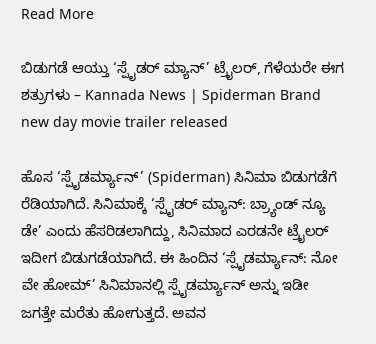Read More

ಬಿಡುಗಡೆ ಆಯ್ತು ‘ಸ್ಪೈಡರ್ ಮ್ಯಾನ್’ ಟ್ರೈಲರ್, ಗೆಳೆಯರೇ ಈಗ ಶತ್ರುಗಳು – Kannada News | Spiderman Brand new day movie trailer released

ಹೊಸ ‘ಸ್ಪೈಡರ್ಮ್ಯಾನ್’ (Spiderman) ಸಿನಿಮಾ ಬಿಡುಗಡೆಗೆ ರೆಡಿಯಾಗಿದೆ. ಸಿನಿಮಾಕ್ಕೆ ‘ಸ್ಪೈಡರ್ ಮ್ಯಾನ್: ಬ್ರ್ಯಾಂಡ್ ನ್ಯೂ ಡೇ’ ಎಂದು ಹೆಸರಿಡಲಾಗಿದ್ದು, ಸಿನಿಮಾದ ಎರಡನೇ ಟ್ರೈಲರ್ ಇದೀಗ ಬಿಡುಗಡೆಯಾಗಿದೆ. ಈ ಹಿಂದಿನ ‘ಸ್ಪೈಡರ್ಮ್ಯಾನ್: ನೋ ವೇ ಹೋಮ್’ ಸಿನಿಮಾನಲ್ಲಿ ಸ್ಪೈಡರ್ಮ್ಯಾನ್ ಅನ್ನು ಇಡೀ ಜಗತ್ತೇ ಮರೆತು ಹೋಗುತ್ತದೆ. ಅವನ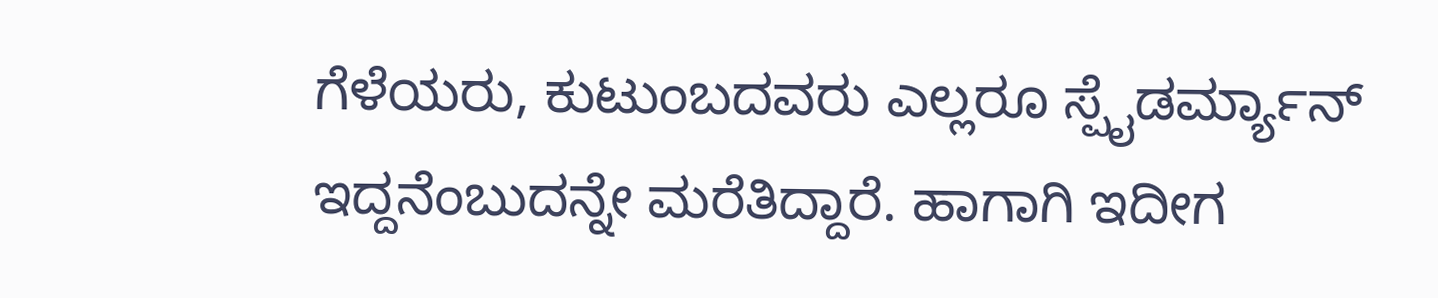ಗೆಳೆಯರು, ಕುಟುಂಬದವರು ಎಲ್ಲರೂ ಸ್ಪೈಡರ್ಮ್ಯಾನ್ ಇದ್ದನೆಂಬುದನ್ನೇ ಮರೆತಿದ್ದಾರೆ. ಹಾಗಾಗಿ ಇದೀಗ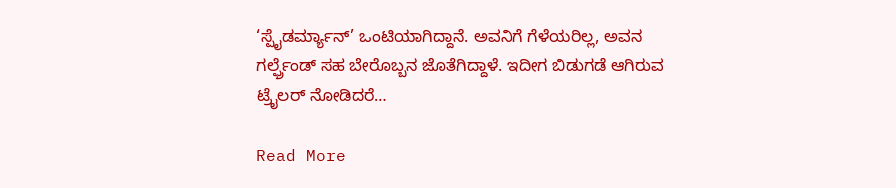‘ಸ್ಪೈಡರ್ಮ್ಯಾನ್’ ಒಂಟಿಯಾಗಿದ್ದಾನೆ. ಅವನಿಗೆ ಗೆಳೆಯರಿಲ್ಲ, ಅವನ ಗರ್ಲ್ಫ್ರೆಂಡ್ ಸಹ ಬೇರೊಬ್ಬನ ಜೊತೆಗಿದ್ದಾಳೆ. ಇದೀಗ ಬಿಡುಗಡೆ ಆಗಿರುವ ಟ್ರೈಲರ್ ನೋಡಿದರೆ…

Read More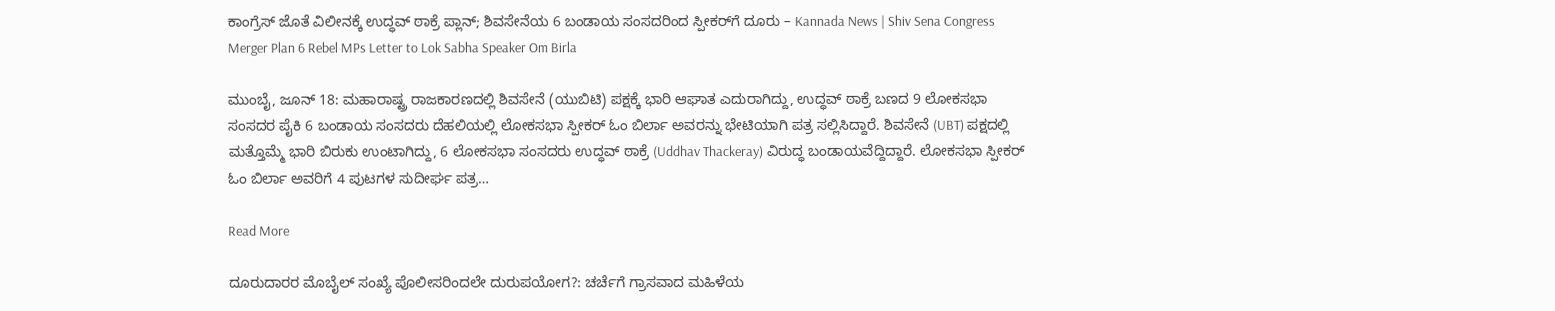ಕಾಂಗ್ರೆಸ್ ಜೊತೆ ವಿಲೀನಕ್ಕೆ ಉದ್ಧವ್ ಠಾಕ್ರೆ ಪ್ಲಾನ್; ಶಿವಸೇನೆಯ 6 ಬಂಡಾಯ ಸಂಸದರಿಂದ ಸ್ಪೀಕರ್‌ಗೆ ದೂರು – Kannada News | Shiv Sena Congress Merger Plan 6 Rebel MPs Letter to Lok Sabha Speaker Om Birla

ಮುಂಬೈ, ಜೂನ್ 18: ಮಹಾರಾಷ್ಟ್ರ ರಾಜಕಾರಣದಲ್ಲಿ ಶಿವಸೇನೆ (ಯುಬಿಟಿ) ಪಕ್ಷಕ್ಕೆ ಭಾರಿ ಆಘಾತ ಎದುರಾಗಿದ್ದು, ಉದ್ಧವ್ ಠಾಕ್ರೆ ಬಣದ 9 ಲೋಕಸಭಾ ಸಂಸದರ ಪೈಕಿ 6 ಬಂಡಾಯ ಸಂಸದರು ದೆಹಲಿಯಲ್ಲಿ ಲೋಕಸಭಾ ಸ್ಪೀಕರ್ ಓಂ ಬಿರ್ಲಾ ಅವರನ್ನು ಭೇಟಿಯಾಗಿ ಪತ್ರ ಸಲ್ಲಿಸಿದ್ದಾರೆ. ಶಿವಸೇನೆ (UBT) ಪಕ್ಷದಲ್ಲಿ ಮತ್ತೊಮ್ಮೆ ಭಾರಿ ಬಿರುಕು ಉಂಟಾಗಿದ್ದು, 6 ಲೋಕಸಭಾ ಸಂಸದರು ಉದ್ಧವ್ ಠಾಕ್ರೆ (Uddhav Thackeray) ವಿರುದ್ಧ ಬಂಡಾಯವೆದ್ದಿದ್ದಾರೆ. ಲೋಕಸಭಾ ಸ್ಪೀಕರ್ ಓಂ ಬಿರ್ಲಾ ಅವರಿಗೆ 4 ಪುಟಗಳ ಸುದೀರ್ಘ ಪತ್ರ…

Read More

ದೂರುದಾರರ ಮೊಬೈಲ್ ಸಂಖ್ಯೆ ಪೊಲೀಸರಿಂದಲೇ ದುರುಪಯೋಗ?: ಚರ್ಚೆಗೆ ಗ್ರಾಸವಾದ ಮಹಿಳೆಯ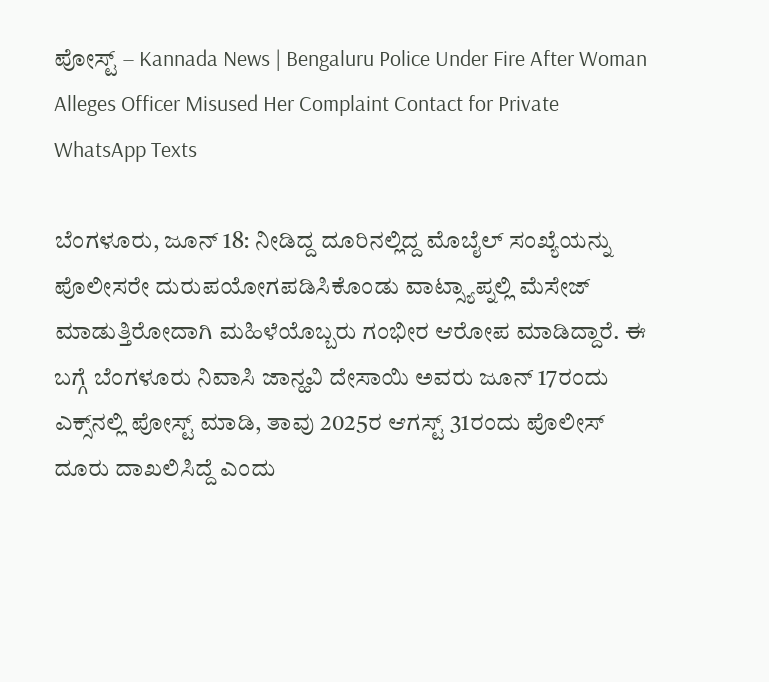ಪೋಸ್ಟ್ – Kannada News | Bengaluru Police Under Fire After Woman Alleges Officer Misused Her Complaint Contact for Private WhatsApp Texts

ಬೆಂಗಳೂರು, ಜೂನ್ 18: ನೀಡಿದ್ದ ದೂರಿನಲ್ಲಿದ್ದ ಮೊಬೈಲ್ ಸಂಖ್ಯೆಯನ್ನು ಪೊಲೀಸರೇ ದುರುಪಯೋಗಪಡಿಸಿಕೊಂಡು ವಾಟ್ಸ್ಯಾಪ್ನಲ್ಲಿ ಮೆಸೇಜ್ ಮಾಡುತ್ತಿರೋದಾಗಿ ಮಹಿಳೆಯೊಬ್ಬರು ಗಂಭೀರ ಆರೋಪ ಮಾಡಿದ್ದಾರೆ. ಈ ಬಗ್ಗೆ ಬೆಂಗಳೂರು ನಿವಾಸಿ ಜಾನ್ಹವಿ ದೇಸಾಯಿ ಅವರು ಜೂನ್ 17ರಂದು ಎಕ್ಸ್‌ನಲ್ಲಿ ಪೋಸ್ಟ್ ಮಾಡಿ, ತಾವು 2025ರ ಆಗಸ್ಟ್ 31ರಂದು ಪೊಲೀಸ್ ದೂರು ದಾಖಲಿಸಿದ್ದೆ ಎಂದು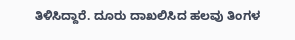ತಿಳಿಸಿದ್ದಾರೆ. ದೂರು ದಾಖಲಿಸಿದ ಹಲವು ತಿಂಗಳ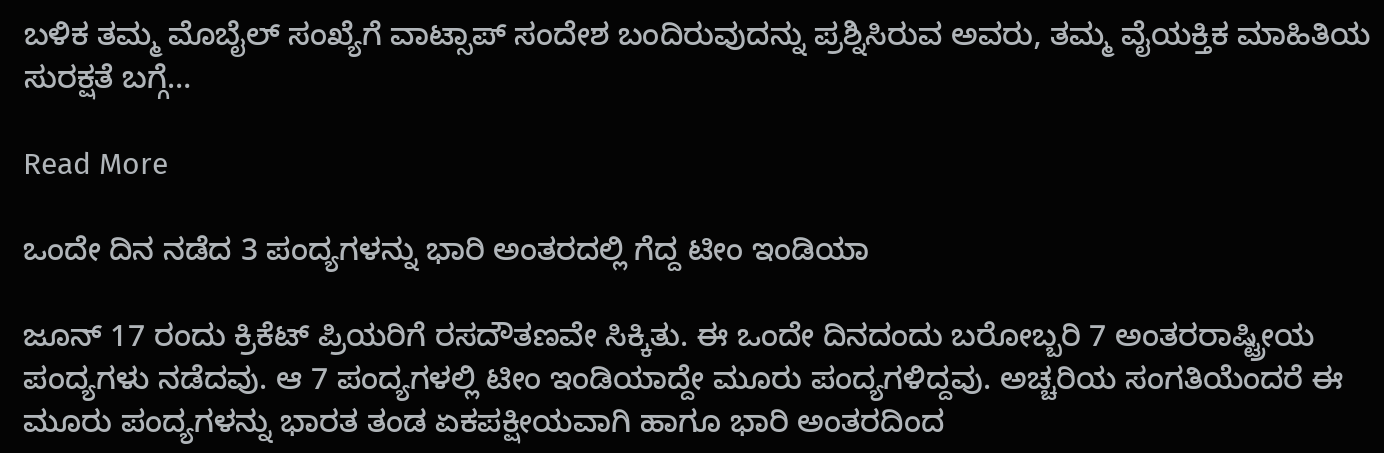ಬಳಿಕ ತಮ್ಮ ಮೊಬೈಲ್ ಸಂಖ್ಯೆಗೆ ವಾಟ್ಸಾಪ್ ಸಂದೇಶ ಬಂದಿರುವುದನ್ನು ಪ್ರಶ್ನಿಸಿರುವ ಅವರು, ತಮ್ಮ ವೈಯಕ್ತಿಕ ಮಾಹಿತಿಯ ಸುರಕ್ಷತೆ ಬಗ್ಗೆ…

Read More

ಒಂದೇ ದಿನ ನಡೆದ 3 ಪಂದ್ಯಗಳನ್ನು ಭಾರಿ ಅಂತರದಲ್ಲಿ ಗೆದ್ದ ಟೀಂ ಇಂಡಿಯಾ

ಜೂನ್ 17 ರಂದು ಕ್ರಿಕೆಟ್ ಪ್ರಿಯರಿಗೆ ರಸದೌತಣವೇ ಸಿಕ್ಕಿತು. ಈ ಒಂದೇ ದಿನದಂದು ಬರೋಬ್ಬರಿ 7 ಅಂತರರಾಷ್ಟ್ರೀಯ ಪಂದ್ಯಗಳು ನಡೆದವು. ಆ 7 ಪಂದ್ಯಗಳಲ್ಲಿ ಟೀಂ ಇಂಡಿಯಾದ್ದೇ ಮೂರು ಪಂದ್ಯಗಳಿದ್ದವು. ಅಚ್ಚರಿಯ ಸಂಗತಿಯೆಂದರೆ ಈ ಮೂರು ಪಂದ್ಯಗಳನ್ನು ಭಾರತ ತಂಡ ಏಕಪಕ್ಷೀಯವಾಗಿ ಹಾಗೂ ಭಾರಿ ಅಂತರದಿಂದ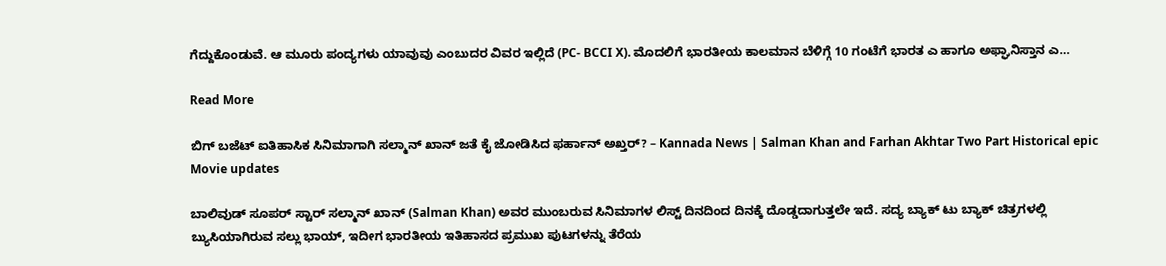ಗೆದ್ದುಕೊಂಡುವೆ. ಆ ಮೂರು ಪಂದ್ಯಗಳು ಯಾವುವು ಎಂಬುದರ ವಿವರ ಇಲ್ಲಿದೆ (PC- BCCI X). ಮೊದಲಿಗೆ ಭಾರತೀಯ ಕಾಲಮಾನ ಬೆಳಿಗ್ಗೆ 10 ಗಂಟೆಗೆ ಭಾರತ ಎ ಹಾಗೂ ಅಫ್ಘಾನಿಸ್ತಾನ ಎ…

Read More

ಬಿಗ್ ಬಜೆಟ್ ಐತಿಹಾಸಿಕ ಸಿನಿಮಾಗಾಗಿ ಸಲ್ಮಾನ್ ಖಾನ್ ಜತೆ ಕೈ ಜೋಡಿಸಿದ ಫರ್ಹಾನ್ ಅಖ್ತರ್? – Kannada News | Salman Khan and Farhan Akhtar Two Part Historical epic Movie updates

ಬಾಲಿವುಡ್ ಸೂಪರ್ ಸ್ಟಾರ್ ಸಲ್ಮಾನ್ ಖಾನ್ (Salman Khan) ಅವರ ಮುಂಬರುವ ಸಿನಿಮಾಗಳ ಲಿಸ್ಟ್ ದಿನದಿಂದ ದಿನಕ್ಕೆ ದೊಡ್ಡದಾಗುತ್ತಲೇ ಇದೆ. ಸದ್ಯ ಬ್ಯಾಕ್ ಟು ಬ್ಯಾಕ್ ಚಿತ್ರಗಳಲ್ಲಿ ಬ್ಯುಸಿಯಾಗಿರುವ ಸಲ್ಲು ಭಾಯ್, ಇದೀಗ ಭಾರತೀಯ ಇತಿಹಾಸದ ಪ್ರಮುಖ ಪುಟಗಳನ್ನು ತೆರೆಯ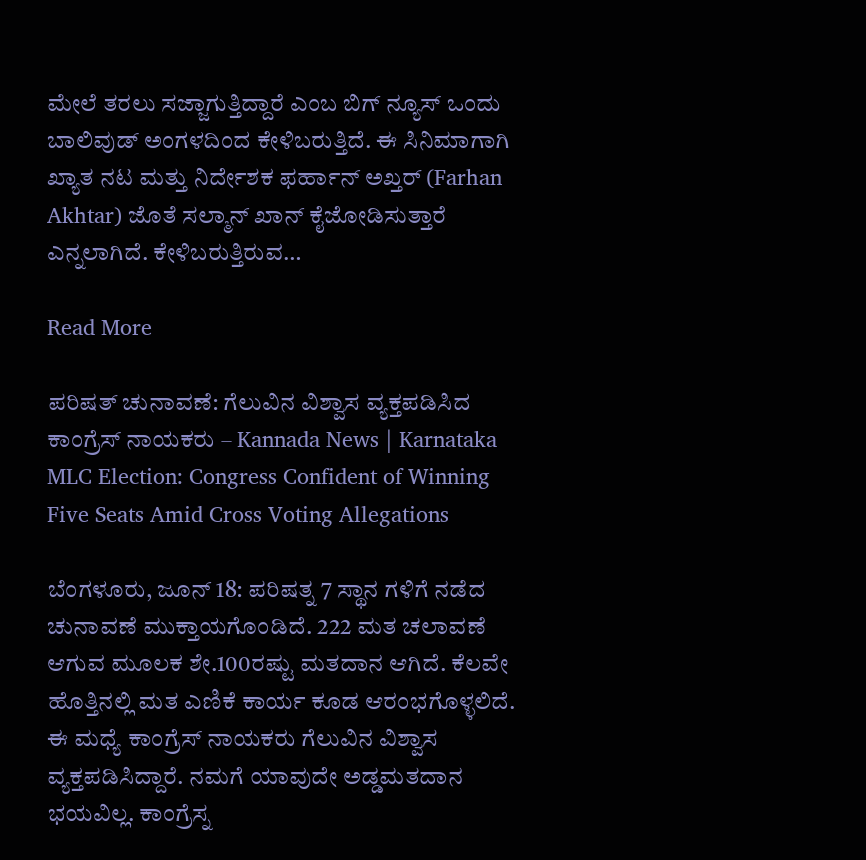ಮೇಲೆ ತರಲು ಸಜ್ಜಾಗುತ್ತಿದ್ದಾರೆ ಎಂಬ ಬಿಗ್ ನ್ಯೂಸ್ ಒಂದು ಬಾಲಿವುಡ್ ಅಂಗಳದಿಂದ ಕೇಳಿಬರುತ್ತಿದೆ. ಈ ಸಿನಿಮಾಗಾಗಿ ಖ್ಯಾತ ನಟ ಮತ್ತು ನಿರ್ದೇಶಕ ಫರ್ಹಾನ್ ಅಖ್ತರ್ (Farhan Akhtar) ಜೊತೆ ಸಲ್ಮಾನ್ ಖಾನ್ ಕೈಜೋಡಿಸುತ್ತಾರೆ ಎನ್ನಲಾಗಿದೆ. ಕೇಳಿಬರುತ್ತಿರುವ…

Read More

ಪರಿಷತ್ ಚುನಾವಣೆ: ಗೆಲುವಿನ ವಿಶ್ವಾಸ ವ್ಯಕ್ತಪಡಿಸಿದ ಕಾಂಗ್ರೆಸ್ ನಾಯಕರು – Kannada News | Karnataka MLC Election: Congress Confident of Winning Five Seats Amid Cross Voting Allegations

ಬೆಂಗಳೂರು, ಜೂನ್ 18: ಪರಿಷತ್ನ 7 ಸ್ಥಾನ ಗಳಿಗೆ ನಡೆದ ಚುನಾವಣೆ ಮುಕ್ತಾಯಗೊಂಡಿದೆ. 222 ಮತ ಚಲಾವಣೆ ಆಗುವ ಮೂಲಕ ಶೇ.100ರಷ್ಟು ಮತದಾನ ಆಗಿದೆ. ಕೆಲವೇ ಹೊತ್ತಿನಲ್ಲಿ ಮತ ಎಣಿಕೆ ಕಾರ್ಯ ಕೂಡ ಆರಂಭಗೊಳ್ಳಲಿದೆ. ಈ ಮಧ್ಯೆ ಕಾಂಗ್ರೆಸ್ ನಾಯಕರು ಗೆಲುವಿನ ವಿಶ್ವಾಸ ವ್ಯಕ್ತಪಡಿಸಿದ್ದಾರೆ. ನಮಗೆ ಯಾವುದೇ ಅಡ್ಡಮತದಾನ ಭಯವಿಲ್ಲ. ಕಾಂಗ್ರೆಸ್ನ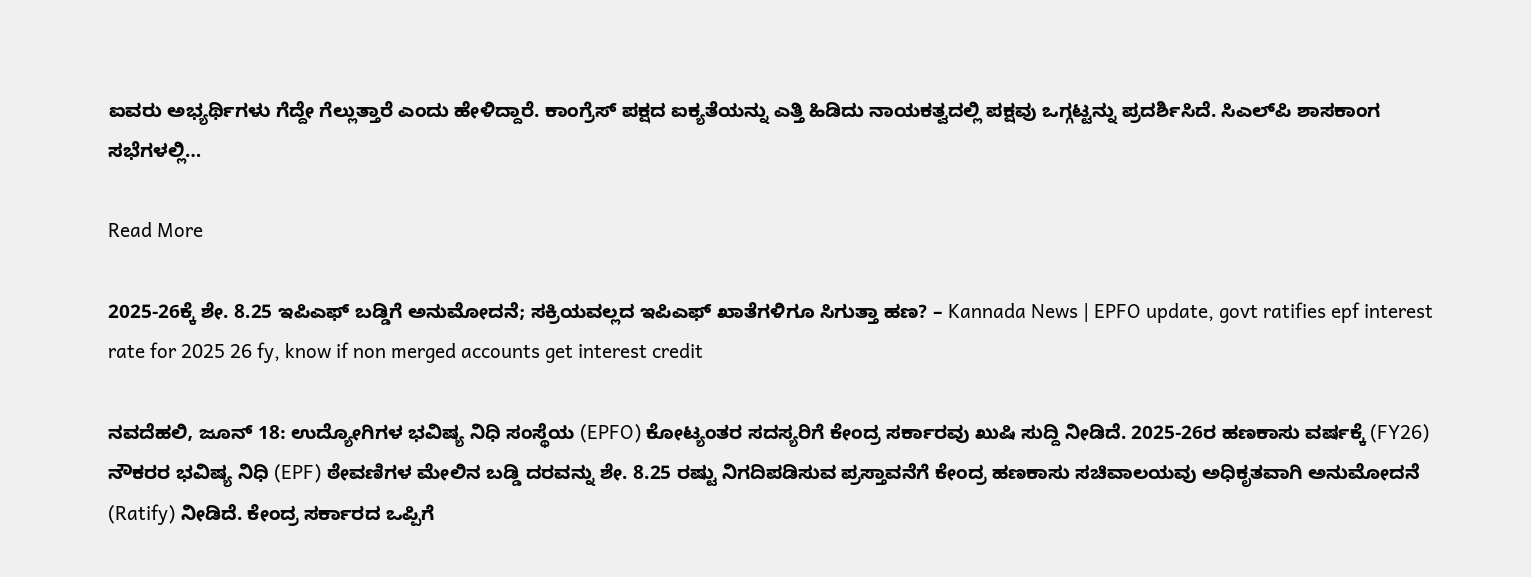ಐವರು ಅಭ್ಯರ್ಥಿಗಳು ಗೆದ್ದೇ ಗೆಲ್ಲುತ್ತಾರೆ ಎಂದು ಹೇಳಿದ್ದಾರೆ. ಕಾಂಗ್ರೆಸ್ ಪಕ್ಷದ ಐಕ್ಯತೆಯನ್ನು ಎತ್ತಿ ಹಿಡಿದು ನಾಯಕತ್ವದಲ್ಲಿ ಪಕ್ಷವು ಒಗ್ಗಟ್ಟನ್ನು ಪ್ರದರ್ಶಿಸಿದೆ. ಸಿಎಲ್‌ಪಿ ಶಾಸಕಾಂಗ ಸಭೆಗಳಲ್ಲಿ…

Read More

2025-26ಕ್ಕೆ ಶೇ. 8.25 ಇಪಿಎಫ್ ಬಡ್ಡಿಗೆ ಅನುಮೋದನೆ; ಸಕ್ರಿಯವಲ್ಲದ ಇಪಿಎಫ್ ಖಾತೆಗಳಿಗೂ ಸಿಗುತ್ತಾ ಹಣ? – Kannada News | EPFO update, govt ratifies epf interest rate for 2025 26 fy, know if non merged accounts get interest credit

ನವದೆಹಲಿ, ಜೂನ್ 18: ಉದ್ಯೋಗಿಗಳ ಭವಿಷ್ಯ ನಿಧಿ ಸಂಸ್ಥೆಯ (EPFO) ಕೋಟ್ಯಂತರ ಸದಸ್ಯರಿಗೆ ಕೇಂದ್ರ ಸರ್ಕಾರವು ಖುಷಿ ಸುದ್ದಿ ನೀಡಿದೆ. 2025-26ರ ಹಣಕಾಸು ವರ್ಷಕ್ಕೆ (FY26) ನೌಕರರ ಭವಿಷ್ಯ ನಿಧಿ (EPF) ಠೇವಣಿಗಳ ಮೇಲಿನ ಬಡ್ಡಿ ದರವನ್ನು ಶೇ. 8.25 ರಷ್ಟು ನಿಗದಿಪಡಿಸುವ ಪ್ರಸ್ತಾವನೆಗೆ ಕೇಂದ್ರ ಹಣಕಾಸು ಸಚಿವಾಲಯವು ಅಧಿಕೃತವಾಗಿ ಅನುಮೋದನೆ (Ratify) ನೀಡಿದೆ. ಕೇಂದ್ರ ಸರ್ಕಾರದ ಒಪ್ಪಿಗೆ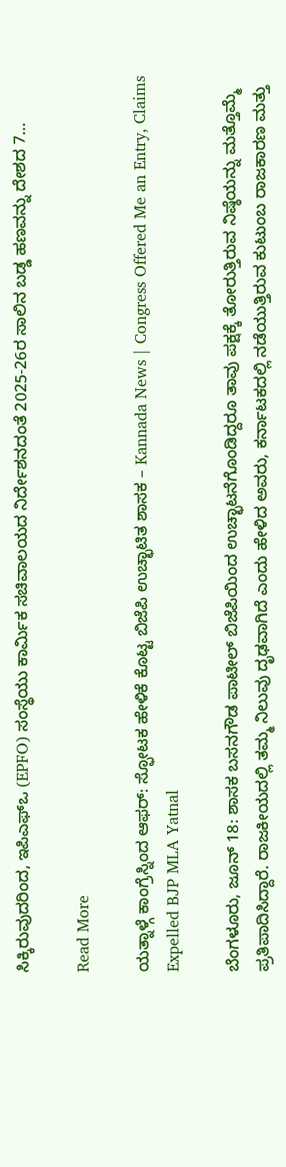ಸಿಕ್ಕಿರುವುದರಿಂದ, ಇಪಿಎಫ್‌ಒ (EPFO) ಸಂಸ್ಥೆಯು ಕಾರ್ಮಿಕ ಸಚಿವಾಲಯದ ನಿರ್ದೇಶನದಂತೆ 2025-26ರ ಸಾಲಿನ ಬಡ್ಡ ಹಣವನ್ನು ದೇಶದ 7…

Read More

ಯತ್ನಾಳ್ಗೆ ಕಾಂಗ್ರೆಸ್ನಿಂದ ಆಫರ್: ಸ್ಫೋಟಕ ಹೇಳಿಕೆ ಕೊಟ್ಟ ಬಿಜೆಪಿ ಉಚ್ಛಾಟಿತ ಶಾಸಕ – Kannada News | Congress Offered Me an Entry, Claims Expelled BJP MLA Yatnal

ಬೆಂಗಳೂರು, ಜೂನ್ 18: ಶಾಸಕ ಬಸನಗೌಡ ಪಾಟೀಲ್ ಬಿಜೆಪಿಯಿಂದ ಉಚ್ಛಾಟನೆಗೊಂಡಿದ್ದರೂ ತಾವು ಪಕ್ಷಕ್ಕೆ ತೋರುತ್ತಿರುವ ನಿಷ್ಠೆಯನ್ನು ಮತ್ತೊಮ್ಮೆ ಪ್ರತಿಪಾದಿಸಿದ್ದಾರೆ. ರಾಜಕೀಯದಲ್ಲಿ ತಮ್ಮ ನಿಲುವು ದೃಢವಾಗಿದೆ ಎಂದು ಹೇಳಿದ ಅವರು, ಕರ್ನಾಟಕದಲ್ಲಿ ನಡೆಯುತ್ತಿರುವ ಕುಟುಂಬ ರಾಜಕಾರಣ ಮತ್ತು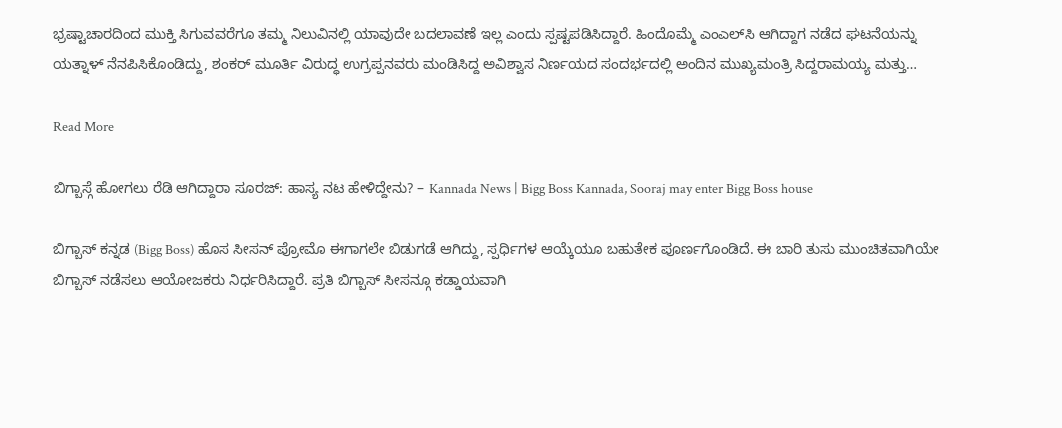ಭ್ರಷ್ಟಾಚಾರದಿಂದ ಮುಕ್ತಿ ಸಿಗುವವರೆಗೂ ತಮ್ಮ ನಿಲುವಿನಲ್ಲಿ ಯಾವುದೇ ಬದಲಾವಣೆ ಇಲ್ಲ ಎಂದು ಸ್ಪಷ್ಟಪಡಿಸಿದ್ದಾರೆ. ಹಿಂದೊಮ್ಮೆ ಎಂಎಲ್‌ಸಿ ಆಗಿದ್ದಾಗ ನಡೆದ ಘಟನೆಯನ್ನು ಯತ್ನಾಳ್ ನೆನಪಿಸಿಕೊಂಡಿದ್ದು, ಶಂಕರ್ ಮೂರ್ತಿ ವಿರುದ್ಧ ಉಗ್ರಪ್ಪನವರು ಮಂಡಿಸಿದ್ದ ಅವಿಶ್ವಾಸ ನಿರ್ಣಯದ ಸಂದರ್ಭದಲ್ಲಿ ಅಂದಿನ ಮುಖ್ಯಮಂತ್ರಿ ಸಿದ್ದರಾಮಯ್ಯ ಮತ್ತು…

Read More

ಬಿಗ್ಬಾಸ್ಗೆ ಹೋಗಲು ರೆಡಿ ಆಗಿದ್ದಾರಾ ಸೂರಜ್: ಹಾಸ್ಯ ನಟ ಹೇಳಿದ್ದೇನು? – Kannada News | Bigg Boss Kannada, Sooraj may enter Bigg Boss house

ಬಿಗ್ಬಾಸ್ ಕನ್ನಡ (Bigg Boss) ಹೊಸ ಸೀಸನ್ ಪ್ರೋಮೊ ಈಗಾಗಲೇ ಬಿಡುಗಡೆ ಆಗಿದ್ದು, ಸ್ಪರ್ಧಿಗಳ ಆಯ್ಕೆಯೂ ಬಹುತೇಕ ಪೂರ್ಣಗೊಂಡಿದೆ. ಈ ಬಾರಿ ತುಸು ಮುಂಚಿತವಾಗಿಯೇ ಬಿಗ್ಬಾಸ್ ನಡೆಸಲು ಆಯೋಜಕರು ನಿರ್ಧರಿಸಿದ್ದಾರೆ. ಪ್ರತಿ ಬಿಗ್ಬಾಸ್ ಸೀಸನ್ಗೂ ಕಡ್ಡಾಯವಾಗಿ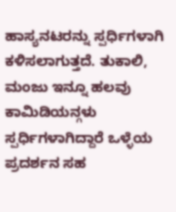ಹಾಸ್ಯನಟರನ್ನು ಸ್ಪರ್ಧಿಗಳಾಗಿ ಕಳಿಸಲಾಗುತ್ತದೆ. ತುಕಾಲಿ, ಮಂಜು ಇನ್ನೂ ಹಲವು ಕಾಮಿಡಿಯನ್ಗಳು ಸ್ಪರ್ಧಿಗಳಾಗಿದ್ದಾರೆ ಒಳ್ಳೆಯ ಪ್ರದರ್ಶನ ಸಹ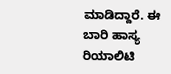ಮಾಡಿದ್ದಾರೆ. ಈ ಬಾರಿ ಹಾಸ್ಯ ರಿಯಾಲಿಟಿ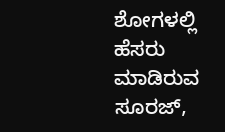ಶೋಗಳಲ್ಲಿ ಹೆಸರು ಮಾಡಿರುವ ಸೂರಜ್,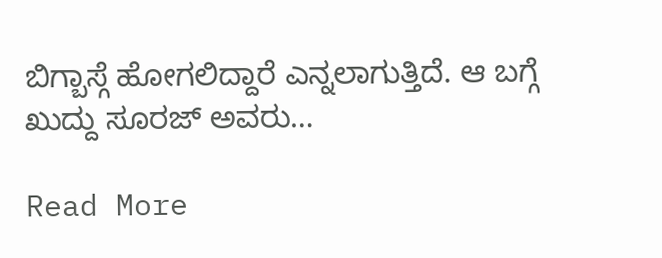ಬಿಗ್ಬಾಸ್ಗೆ ಹೋಗಲಿದ್ದಾರೆ ಎನ್ನಲಾಗುತ್ತಿದೆ. ಆ ಬಗ್ಗೆ ಖುದ್ದು ಸೂರಜ್ ಅವರು…

Read More